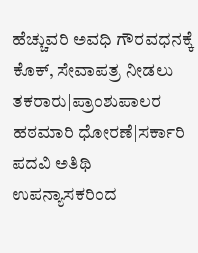ಹೆಚ್ಚುವರಿ ಅವಧಿ ಗೌರವಧನಕ್ಕೆ ಕೊಕ್, ಸೇವಾಪತ್ರ ನೀಡಲು ತಕರಾರು|ಪ್ರಾಂಶುಪಾಲರ ಹಠಮಾರಿ ಧೋರಣೆ|ಸರ್ಕಾರಿ ಪದವಿ ಅತಿಥಿ ಉಪನ್ಯಾಸಕರಿಂದ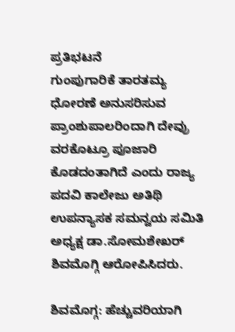ಪ್ರತಿಭಟನೆ
ಗುಂಪುಗಾರಿಕೆ ತಾರತಮ್ಯ ಧೋರಣೆ ಅನುಸರಿಸುವ ಪ್ರಾಂಶುಪಾಲರಿಂದಾಗಿ ದೇವ್ರು ವರಕೊಟ್ರೂ ಪೂಜಾರಿ ಕೊಡದಂತಾಗಿದೆ ಎಂದು ರಾಜ್ಯ ಪದವಿ ಕಾಲೇಜು ಅತಿಥಿ ಉಪನ್ಯಾಸಕ ಸಮನ್ವಯ ಸಮಿತಿ ಅಧ್ಯಕ್ಷ ಡಾ.ಸೋಮಶೇಖರ್ ಶಿವಮೊಗ್ಗಿ ಆರೋಪಿಸಿದರು.

ಶಿವಮೊಗ್ಗ: ಹೆಚ್ಚುವರಿಯಾಗಿ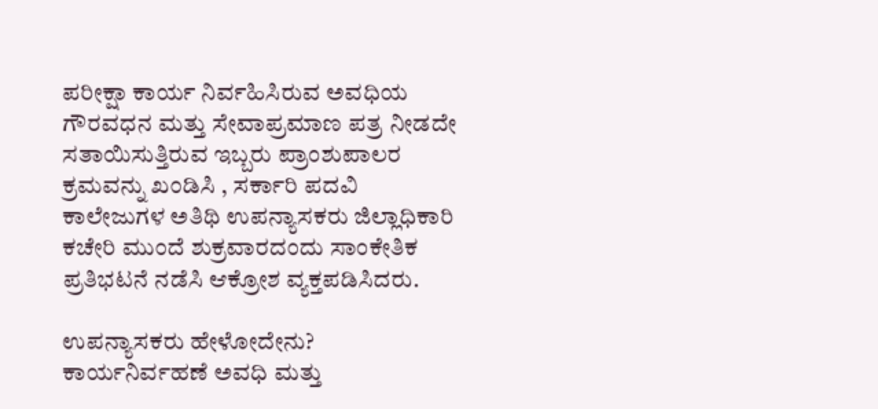ಪರೀಕ್ಷಾ ಕಾರ್ಯ ನಿರ್ವಹಿಸಿರುವ ಅವಧಿಯ ಗೌರವಧನ ಮತ್ತು ಸೇವಾಪ್ರಮಾಣ ಪತ್ರ ನೀಡದೇ ಸತಾಯಿಸುತ್ತಿರುವ ಇಬ್ಬರು ಪ್ರಾಂಶುಪಾಲರ ಕ್ರಮವನ್ನು ಖಂಡಿಸಿ , ಸರ್ಕಾರಿ ಪದವಿ ಕಾಲೇಜುಗಳ ಅತಿಥಿ ಉಪನ್ಯಾಸಕರು ಜಿಲ್ಲಾಧಿಕಾರಿ ಕಚೇರಿ ಮುಂದೆ ಶುಕ್ರವಾರದಂದು ಸಾಂಕೇತಿಕ ಪ್ರತಿಭಟನೆ ನಡೆಸಿ ಆಕ್ರೋಶ ವ್ಯಕ್ತಪಡಿಸಿದರು.

ಉಪನ್ಯಾಸಕರು ಹೇಳೋದೇನು?
ಕಾರ್ಯನಿರ್ವಹಣೆ ಅವಧಿ ಮತ್ತು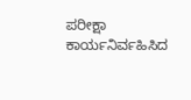ಪರೀಕ್ಷಾ ಕಾರ್ಯನಿರ್ವಹಿಸಿದ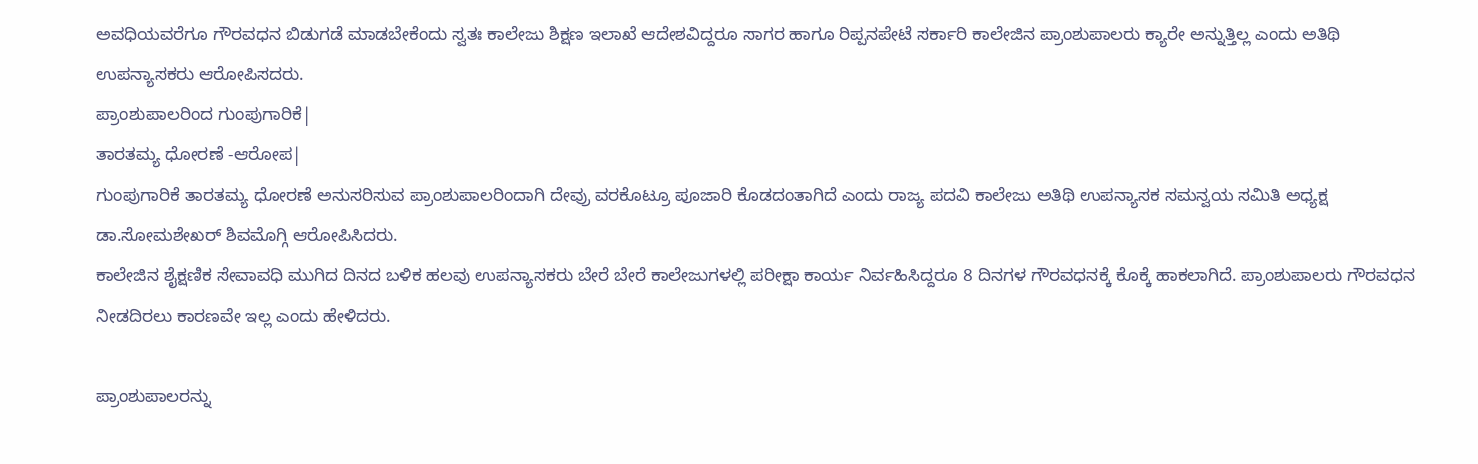ಅವಧಿಯವರೆಗೂ ಗೌರವಧನ ಬಿಡುಗಡೆ ಮಾಡಬೇಕೆಂದು ಸ್ವತಃ ಕಾಲೇಜು ಶಿಕ್ಷಣ ಇಲಾಖೆ ಆದೇಶವಿದ್ದರೂ ಸಾಗರ ಹಾಗೂ ರಿಪ್ಪನಪೇಟೆ ಸರ್ಕಾರಿ ಕಾಲೇಜಿನ ಪ್ರಾಂಶುಪಾಲರು ಕ್ಯಾರೇ ಅನ್ನುತ್ತಿಲ್ಲ ಎಂದು ಅತಿಥಿ ಉಪನ್ಯಾಸಕರು ಆರೋಪಿಸದರು.
ಪ್ರಾಂಶುಪಾಲರಿಂದ ಗುಂಪುಗಾರಿಕೆ|
ತಾರತಮ್ಯ ಧೋರಣೆ -ಆರೋಪ|
ಗುಂಪುಗಾರಿಕೆ ತಾರತಮ್ಯ ಧೋರಣೆ ಅನುಸರಿಸುವ ಪ್ರಾಂಶುಪಾಲರಿಂದಾಗಿ ದೇವ್ರು ವರಕೊಟ್ರೂ ಪೂಜಾರಿ ಕೊಡದಂತಾಗಿದೆ ಎಂದು ರಾಜ್ಯ ಪದವಿ ಕಾಲೇಜು ಅತಿಥಿ ಉಪನ್ಯಾಸಕ ಸಮನ್ವಯ ಸಮಿತಿ ಅಧ್ಯಕ್ಷ ಡಾ.ಸೋಮಶೇಖರ್ ಶಿವಮೊಗ್ಗಿ ಆರೋಪಿಸಿದರು.
ಕಾಲೇಜಿನ ಶೈಕ್ಷಣಿಕ ಸೇವಾವಧಿ ಮುಗಿದ ದಿನದ ಬಳಿಕ ಹಲವು ಉಪನ್ಯಾಸಕರು ಬೇರೆ ಬೇರೆ ಕಾಲೇಜುಗಳಲ್ಲಿ ಪರೀಕ್ಷಾ ಕಾರ್ಯ ನಿರ್ವಹಿಸಿದ್ದರೂ 8 ದಿನಗಳ ಗೌರವಧನಕ್ಕೆ ಕೊಕ್ಕೆ ಹಾಕಲಾಗಿದೆ. ಪ್ರಾಂಶುಪಾಲರು ಗೌರವಧನ ನೀಡದಿರಲು ಕಾರಣವೇ ಇಲ್ಲ ಎಂದು ಹೇಳಿದರು.

ಪ್ರಾಂಶುಪಾಲರನ್ನು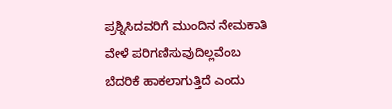ಪ್ರಶ್ನಿಸಿದವರಿಗೆ ಮುಂದಿನ ನೇಮಕಾತಿ ವೇಳೆ ಪರಿಗಣಿಸುವುದಿಲ್ಲವೆಂಬ ಬೆದರಿಕೆ ಹಾಕಲಾಗುತ್ತಿದೆ ಎಂದು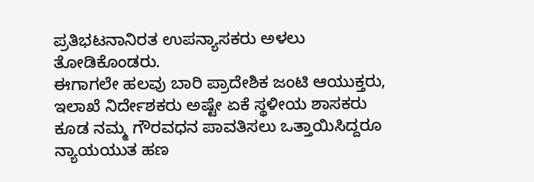ಪ್ರತಿಭಟನಾನಿರತ ಉಪನ್ಯಾಸಕರು ಅಳಲು ತೋಡಿಕೊಂಡರು.
ಈಗಾಗಲೇ ಹಲವು ಬಾರಿ ಪ್ರಾದೇಶಿಕ ಜಂಟಿ ಆಯುಕ್ತರು, ಇಲಾಖೆ ನಿರ್ದೇಶಕರು ಅಷ್ಟೇ ಏಕೆ ಸ್ಥಳೀಯ ಶಾಸಕರು ಕೂಡ ನಮ್ಮ ಗೌರವಧನ ಪಾವತಿಸಲು ಒತ್ತಾಯಿಸಿದ್ದರೂ ನ್ಯಾಯಯುತ ಹಣ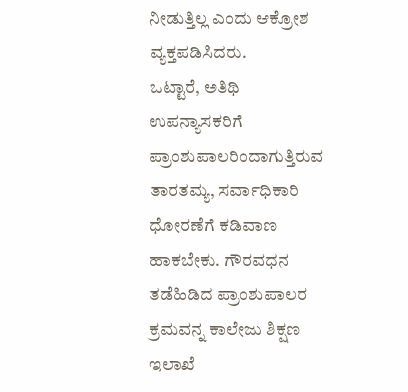ನೀಡುತ್ತಿಲ್ಲ ಎಂದು ಆಕ್ರೋಶ ವ್ಯಕ್ತಪಡಿಸಿದರು.
ಒಟ್ಟಾರೆ, ಅತಿಥಿ ಉಪನ್ಯಾಸಕರಿಗೆ ಪ್ರಾಂಶುಪಾಲರಿಂದಾಗುತ್ತಿರುವ ತಾರತಮ್ಯ, ಸರ್ವಾಧಿಕಾರಿ ಧೋರಣೆಗೆ ಕಡಿವಾಣ ಹಾಕಬೇಕು. ಗೌರವಧನ ತಡೆಹಿಡಿದ ಪ್ರಾಂಶುಪಾಲರ ಕ್ರಮವನ್ನ ಕಾಲೇಜು ಶಿಕ್ಷಣ ಇಲಾಖೆ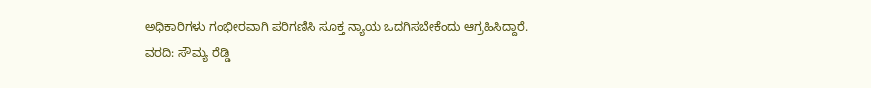ಅಧಿಕಾರಿಗಳು ಗಂಭೀರವಾಗಿ ಪರಿಗಣಿಸಿ ಸೂಕ್ತ ನ್ಯಾಯ ಒದಗಿಸಬೇಕೆಂದು ಆಗ್ರಹಿಸಿದ್ದಾರೆ.
ವರದಿ: ಸೌಮ್ಯ ರೆಡ್ಡಿ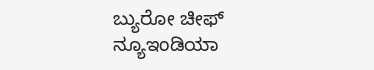ಬ್ಯುರೋ ಚೀಫ್
ನ್ಯೂಇಂಡಿಯಾ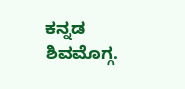ಕನ್ನಡ
ಶಿವಮೊಗ್ಗ.